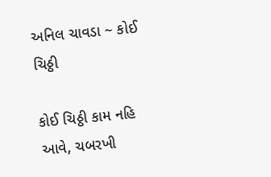અનિલ ચાવડા ~ કોઈ ચિઠ્ઠી

કોઈ ચિઠ્ઠી કામ નહિ આવે, ચબરખી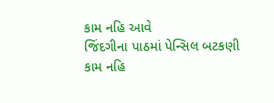કામ નહિ આવે
જિંદગીના પાઠમાં પેન્સિલ બટકણી કામ નહિ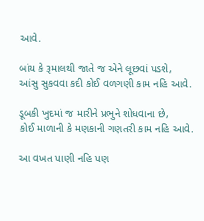આવે.

બાંય કે રૂમાલથી જાતે જ એને લૂછવાં પડશે,
આંસુ સુકવવા કદી કોઈ વળગણી કામ નહિ આવે.

ડૂબકી ખુદમાં જ મારીને પ્રભુને શોધવાના છે,
કોઈ માળાની કે મણકાની ગણતરી કામ નહિ આવે.

આ વખત પાણી નહિ પણ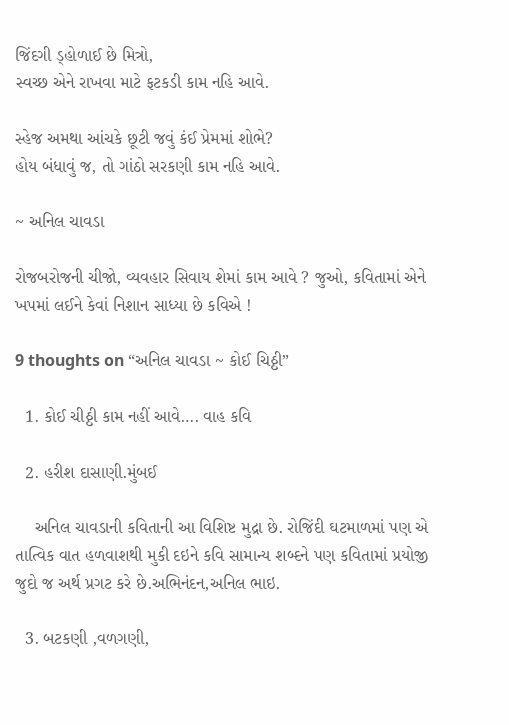જિંદગી ડ્હોળાઈ છે મિત્રો,
સ્વચ્છ એને રાખવા માટે ફટકડી કામ નહિ આવે.

સ્હેજ અમથા આંચકે છૂટી જવું કંઈ પ્રેમમાં શોભે?
હોય બંધાવું જ, તો ગાંઠો સરકણી કામ નહિ આવે.

~ અનિલ ચાવડા

રોજબરોજની ચીજો, વ્યવહાર સિવાય શેમાં કામ આવે ? જુઓ, કવિતામાં એને ખપમાં લઈને કેવાં નિશાન સાધ્યા છે કવિએ !

9 thoughts on “અનિલ ચાવડા ~ કોઈ ચિઠ્ઠી”

  1. કોઈ ચીઠ્ઠી કામ નહીં આવે…. વાહ કવિ

  2. હરીશ દાસાણી.મુંબઈ

    અનિલ ચાવડાની કવિતાની આ વિશિષ્ટ મુદ્રા છે. રોજિંદી ઘટમાળમાં પણ એ તાત્વિક વાત હળવાશથી મુકી દઇને કવિ સામાન્ય શબ્દને પણ કવિતામાં પ્રયોજી જુદો જ અર્થ પ્રગટ કરે છે.અભિનંદન,અનિલ ભાઇ.

  3. બટકણી ,વળગણી,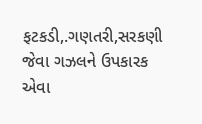ફટકડી,.ગણતરી,સરકણી જેવા ગઝલને ઉપકારક એવા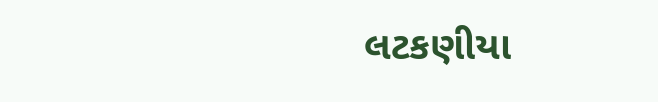લટકણીયા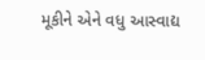મૂકીને એને વધુ આસ્વાદ્ય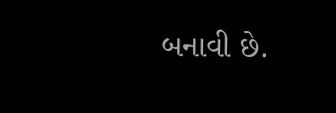બનાવી છે.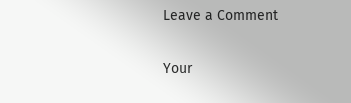Leave a Comment

Your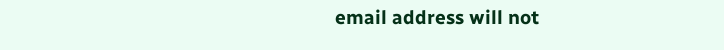email address will not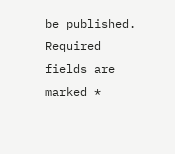be published. Required fields are marked *